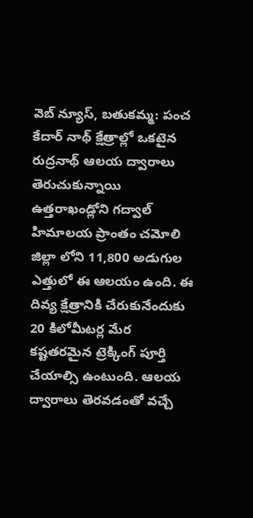వెబ్ న్యూస్, బతుకమ్మ: పంచ కేదార్ నాథ్ క్షేత్రాల్లో ఒకటైన రుద్రనాథ్ ఆలయ ద్వారాలు తెరుచుకున్నాయి ఉత్తరాఖండ్లోని గద్వాల్ హిమాలయ ప్రాంతం చమోలి జిల్లా లోని 11,800 అడుగుల ఎత్తులో ఈ ఆలయం ఉంది. ఈ దివ్య క్షేత్రానికి చేరుకునేందుకు 20 కిలోమీటర్ల మేర కష్టతరమైన ట్రెక్కింగ్ పూర్తి చేయాల్సి ఉంటుంది. ఆలయ ద్వారాలు తెరవడంతో వచ్చే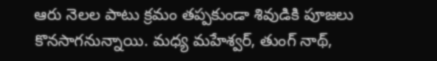ఆరు నెలల పాటు క్రమం తప్పకుండా శివుడికి పూజలు కొనసాగనున్నాయి. మధ్య మహేశ్వర్, తుంగ్ నాథ్,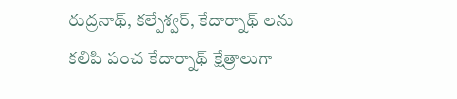రుద్రనాథ్, కల్పేశ్వర్, కేదార్నాథ్ లను కలిపి పంచ కేదార్నాథ్ క్షేత్రాలుగా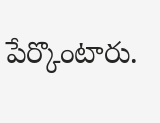పేర్కొంటారు.